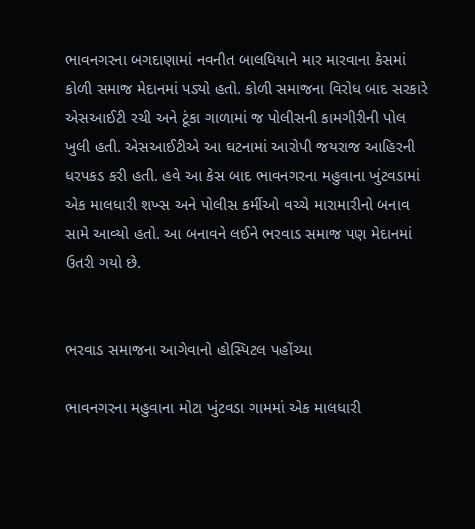ભાવનગરના બગદાણામાં નવનીત બાલધિયાને માર મારવાના કેસમાં કોળી સમાજ મેદાનમાં પડ્યો હતો. કોળી સમાજના વિરોધ બાદ સરકારે એસઆઈટી રચી અને ટૂંકા ગાળામાં જ પોલીસની કામગીરીની પોલ ખુલી હતી. એસઆઈટીએ આ ઘટનામાં આરોપી જયરાજ આહિરની ધરપકડ કરી હતી. હવે આ કેસ બાદ ભાવનગરના મહુવાના ખુંટવડામાં એક માલધારી શખ્સ અને પોલીસ કર્મીઓ વચ્ચે મારામારીનો બનાવ સામે આવ્યો હતો. આ બનાવને લઈને ભરવાડ સમાજ પણ મેદાનમાં ઉતરી ગયો છે.


ભરવાડ સમાજના આગેવાનો હોસ્પિટલ પહોંચ્યા

ભાવનગરના મહુવાના મોટા ખુંટવડા ગામમાં એક માલધારી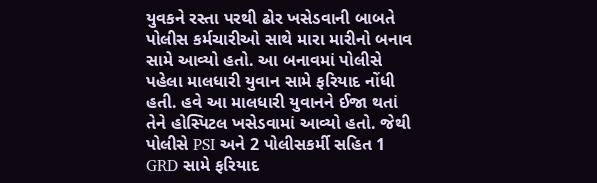યુવકને રસ્તા પરથી ઢોર ખસેડવાની બાબતે પોલીસ કર્મચારીઓ સાથે મારા મારીનો બનાવ સામે આવ્યો હતો. આ બનાવમાં પોલીસે પહેલા માલધારી યુવાન સામે ફરિયાદ નોંધી હતી. હવે આ માલધારી યુવાનને ઈજા થતાં તેને હોસ્પિટલ ખસેડવામાં આવ્યો હતો. જેથી પોલીસે PSI અને 2 પોલીસકર્મી સહિત 1 GRD સામે ફરિયાદ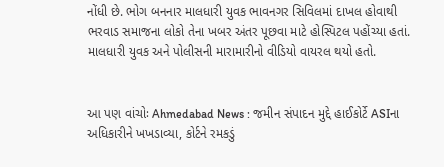નોંધી છે. ભોગ બનનાર માલધારી યુવક ભાવનગર સિવિલમાં દાખલ હોવાથી ભરવાડ સમાજના લોકો તેના ખબર અંતર પૂછવા માટે હોસ્પિટલ પહોંચ્યા હતાં. માલધારી યુવક અને પોલીસની મારામારીનો વીડિયો વાયરલ થયો હતો.


આ પણ વાંચોઃ Ahmedabad News : જમીન સંપાદન મુદ્દે હાઈકોર્ટે ASIના અધિકારીને ખખડાવ્યા, કોર્ટને રમકડું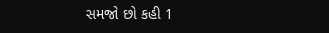સમજો છો કહી 1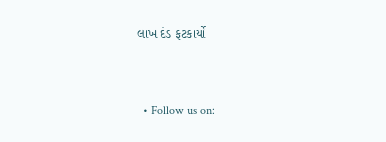લાખ દંડ ફટકાર્યો


  • Follow us on: